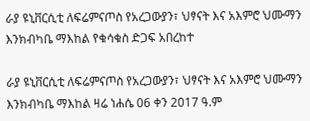ራያ ዩኒቨርሲቲ ለፍሬምናጦስ የአረጋውያን፣ ህፃናት እና አእምሮ ህሙማን እንክብካቤ ማእከል የቁሳቁስ ድጋፍ አበረከተ

ራያ ዩኒቨርሲቲ ለፍሬምናጦስ የአረጋውያን፣ ህፃናት እና አእምሮ ህሙማን እንክብካቤ ማእከል ዛሬ ነሐሴ 06 ቀን 2017 ዓ.ም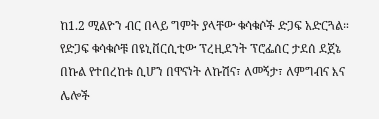ከ1.2 ሚልዮን ብር በላይ ግምት ያላቸው ቁሳቁሶች ድጋፍ አድርጓል።
የድጋፍ ቁሳቁሶቹ በዩኒቨርሲቲው ፕረዚደንት ፕሮፌሰር ታደሰ ደጀኔ በኩል የተበረከቱ ሲሆን በዋናነት ለኩሽና፣ ለመኝታ፣ ለምግብና እና ሌሎች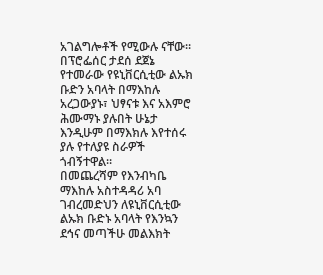አገልግሎቶች የሚውሉ ናቸው።
በፕሮፌሰር ታደሰ ደጀኔ የተመራው የዩኒቨርሲቲው ልኡክ ቡድን አባላት በማእከሉ አረጋውያኑ፣ ህፃናቱ እና አእምሮ ሕሙማኑ ያሉበት ሁኔታ እንዲሁም በማእክሉ እየተሰሩ ያሉ የተለያዩ ስራዎች ጎብኝተዋል።
በመጨረሻም የእንብካቤ ማእከሉ አስተዳዳሪ አባ ገብረመድህን ለዩኒቨርሲቲው ልኡክ ቡድኑ አባላት የእንኳን ደኅና መጣችሁ መልእክት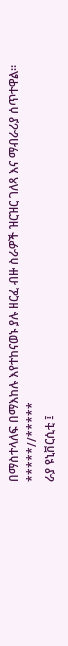በማስተላለፍ በማእከሉ እየተከናወኑ ያሉ ዘርፈ ብዙ ስራዎች ዝርዝር ገለጻ እና ማብራሪያ ሰጥተዋል።
*****//*****
ራያ ዩኒቨርሲቲ ፤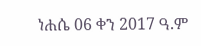ነሐሴ 06 ቀን 2017 ዓ.ም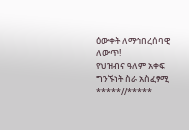ዕውቀት ለማኅበረሰባዊ ለውጥ!
የህዝብና ዓለም አቀፍ ግንኙነት ስራ አስፈፃሚ
*****//*****